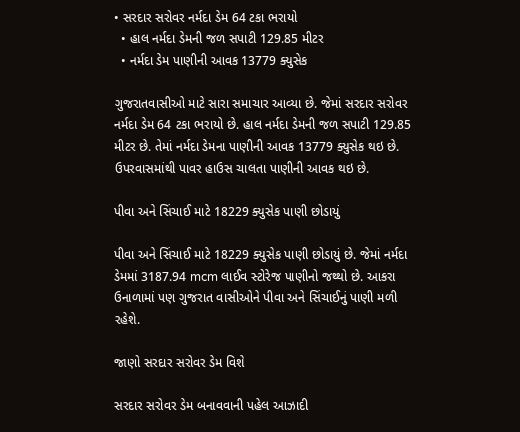• સરદાર સરોવર નર્મદા ડેમ 64 ટકા ભરાયો
  • હાલ નર્મદા ડેમની જળ સપાટી 129.85 મીટર
  • નર્મદા ડેમ પાણીની આવક 13779 ક્યુસેક

ગુજરાતવાસીઓ માટે સારા સમાચાર આવ્યા છે. જેમાં સરદાર સરોવર નર્મદા ડેમ 64 ટકા ભરાયો છે. હાલ નર્મદા ડેમની જળ સપાટી 129.85 મીટર છે. તેમાં નર્મદા ડેમના પાણીની આવક 13779 ક્યુસેક થઇ છે. ઉપરવાસમાંથી પાવર હાઉસ ચાલતા પાણીની આવક થઇ છે.

પીવા અને સિંચાઈ માટે 18229 ક્યુસેક પાણી છોડાયું

પીવા અને સિંચાઈ માટે 18229 ક્યુસેક પાણી છોડાયું છે. જેમાં નર્મદા ડેમમાં 3187.94 mcm લાઈવ સ્ટોરેજ પાણીનો જથ્થો છે. આકરા ઉનાળામાં પણ ગુજરાત વાસીઓને પીવા અને સિંચાઈનું પાણી મળી રહેશે.

જાણો સરદાર સરોવર ડેમ વિશે

સરદાર સરોવર ડેમ બનાવવાની પહેલ આઝાદી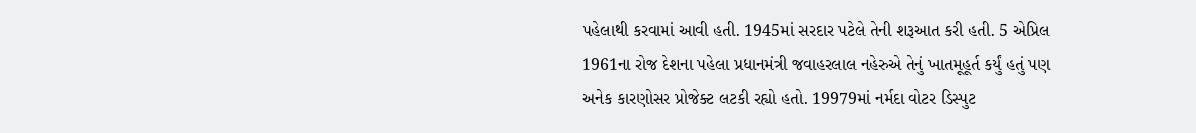પહેલાથી કરવામાં આવી હતી. 1945માં સરદાર પટેલે તેની શરૂઆત કરી હતી. 5 એપ્રિલ 1961ના રોજ દેશના પહેલા પ્રધાનમંત્રી જવાહરલાલ નહેરુએ તેનું ખાતમૂહૂર્ત કર્યું હતું પણ અનેક કારણોસર પ્રોજેક્ટ લટકી રહ્યો હતો. 19979માં નર્મદા વોટર ડિસ્પુટ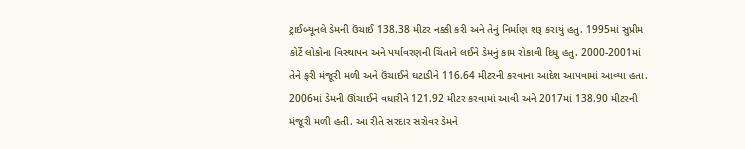ટ્રાઈબ્યૂનલે ડેમની ઉંચાઈ 138.38 મીટર નક્કી કરી અને તેનું નિર્માણ શરૂ કરાયું હતુ. 1995માં સુપ્રીમ કોર્ટે લોકોના વિસ્થાપન અને પર્યાવરણની ચિંતાને લઈને ડેમનું કામ રોકાવી દિધુ હતુ. 2000-2001માં તેને ફરી મંજૂરી મળી અને ઉંચાઈને ઘટાડીને 116.64 મીટરની કરવાના આદેશ આપવામાં આવ્યા હતા. 2006માં ડેમની ઊંચાઈને વધારીને 121.92 મીટર કરવામાં આવી અને 2017માં 138.90 મીટરની મંજૂરી મળી હતી. આ રીતે સરદાર સરોવર ડેમને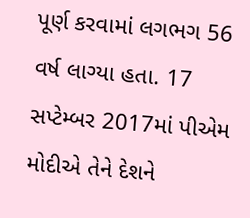પૂર્ણ કરવામાં લગભગ 56 વર્ષ લાગ્યા હતા. 17 સપ્ટેમ્બર 2017માં પીએમ મોદીએ તેને દેશને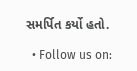સમર્પિત કર્યો હતો.

  • Follow us on: